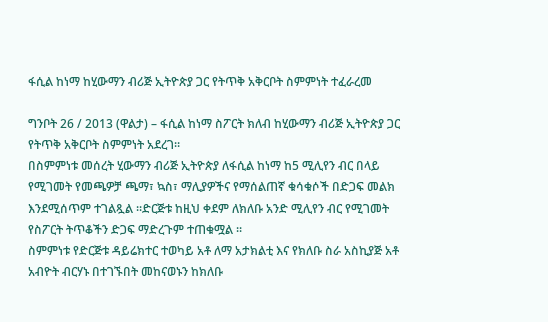ፋሲል ከነማ ከሂውማን ብሪጅ ኢትዮጵያ ጋር የትጥቅ አቅርቦት ስምምነት ተፈራረመ

ግንቦት 26 / 2013 (ዋልታ) – ፋሲል ከነማ ስፖርት ክለብ ከሂውማን ብሪጅ ኢትዮጵያ ጋር የትጥቅ አቅርቦት ስምምነት አደረገ።
በስምምነቱ መሰረት ሂውማን ብሪጅ ኢትዮጵያ ለፋሲል ከነማ ከ5 ሚሊየን ብር በላይ የሚገመት የመጫዎቻ ጫማ፣ ኳስ፣ ማሊያዎችና የማሰልጠኛ ቁሳቁሶች በድጋፍ መልክ እንደሚሰጥም ተገልጿል ፡፡ድርጅቱ ከዚህ ቀደም ለክለቡ አንድ ሚሊየን ብር የሚገመት የስፖርት ትጥቆችን ድጋፍ ማድረጉም ተጠቁሟል ፡፡
ስምምነቱ የድርጅቱ ዳይሬክተር ተወካይ አቶ ለማ አታክልቲ እና የክለቡ ስራ አስኪያጅ አቶ አብዮት ብርሃኑ በተገኙበት መከናወኑን ከክለቡ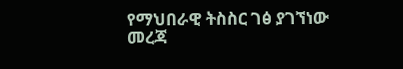የማህበራዊ ትስስር ገፅ ያገኘነው መረጃ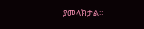ያመላክታል።